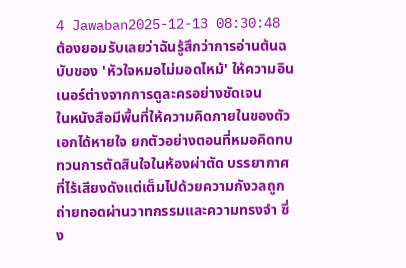4 Jawaban2025-12-13 08:30:48
ต้องยอมรับเลยว่าฉันรู้สึกว่าการอ่านต้นฉบับของ 'หัวใจหมอไม่มอดไหม้' ให้ความอินเนอร์ต่างจากการดูละครอย่างชัดเจน
ในหนังสือมีพื้นที่ให้ความคิดภายในของตัวเอกได้หายใจ ยกตัวอย่างตอนที่หมอคิดทบทวนการตัดสินใจในห้องผ่าตัด บรรยากาศที่ไร้เสียงดังแต่เต็มไปด้วยความกังวลถูกถ่ายทอดผ่านวาทกรรมและความทรงจำ ซึ่ง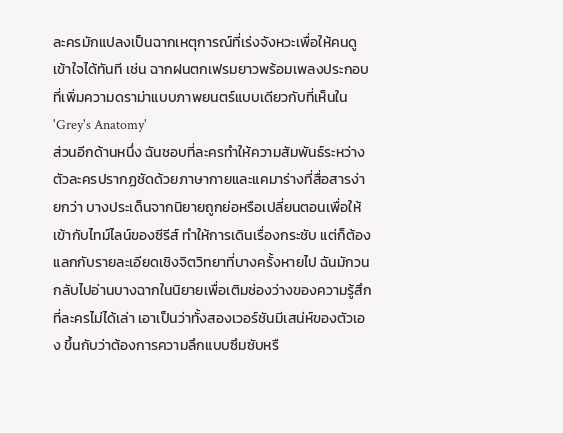ละครมักแปลงเป็นฉากเหตุการณ์ที่เร่งจังหวะเพื่อให้คนดูเข้าใจได้ทันที เช่น ฉากฝนตกเฟรมยาวพร้อมเพลงประกอบที่เพิ่มความดราม่าแบบภาพยนตร์แบบเดียวกับที่เห็นใน 'Grey's Anatomy'
ส่วนอีกด้านหนึ่ง ฉันชอบที่ละครทำให้ความสัมพันธ์ระหว่างตัวละครปรากฏชัดด้วยภาษากายและแคมาร่างที่สื่อสารง่ายกว่า บางประเด็นจากนิยายถูกย่อหรือเปลี่ยนตอนเพื่อให้เข้ากับไทม์ไลน์ของซีรีส์ ทำให้การเดินเรื่องกระชับ แต่ก็ต้องแลกกับรายละเอียดเชิงจิตวิทยาที่บางครั้งหายไป ฉันมักวนกลับไปอ่านบางฉากในนิยายเพื่อเติมช่องว่างของความรู้สึกที่ละครไม่ได้เล่า เอาเป็นว่าทั้งสองเวอร์ชันมีเสน่ห์ของตัวเอง ขึ้นกับว่าต้องการความลึกแบบซึมซับหรื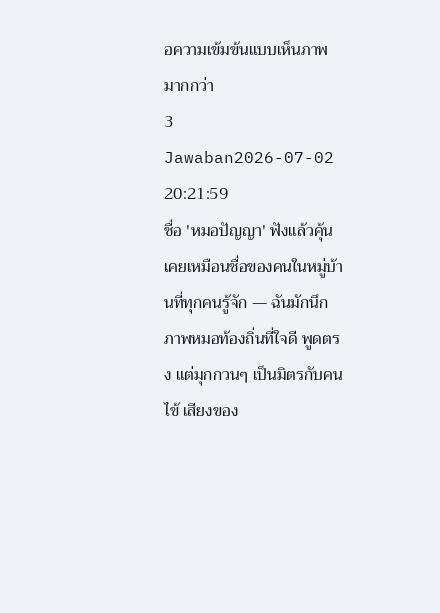อความเข้มข้นแบบเห็นภาพมากกว่า
3 Jawaban2026-07-02 20:21:59
ชื่อ 'หมอปัญญา' ฟังแล้วคุ้นเคยเหมือนชื่อของคนในหมู่บ้านที่ทุกคนรู้จัก — ฉันมักนึกภาพหมอท้องถิ่นที่ใจดี พูดตรง แต่มุกกวนๆ เป็นมิตรกับคนไข้ เสียงของ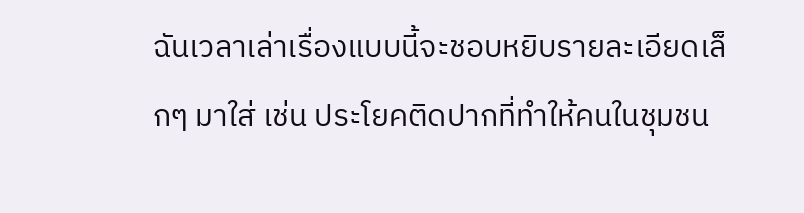ฉันเวลาเล่าเรื่องแบบนี้จะชอบหยิบรายละเอียดเล็กๆ มาใส่ เช่น ประโยคติดปากที่ทำให้คนในชุมชน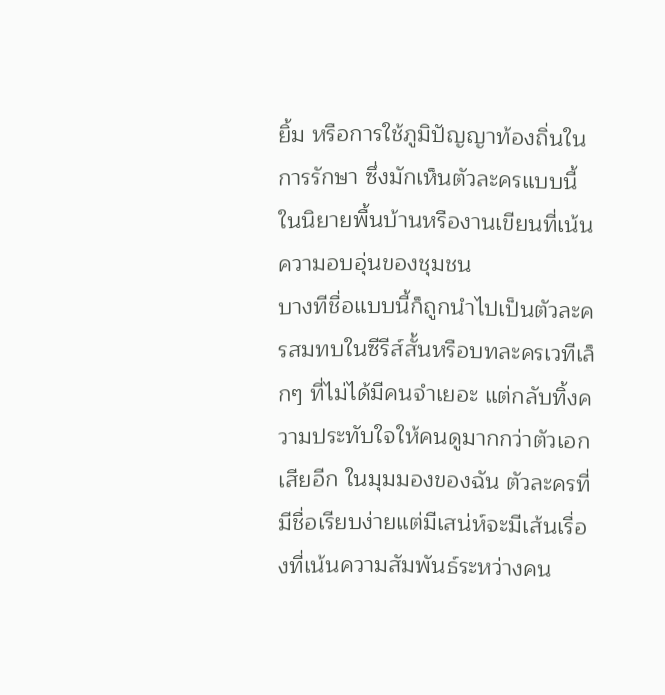ยิ้ม หรือการใช้ภูมิปัญญาท้องถิ่นในการรักษา ซึ่งมักเห็นตัวละครแบบนี้ในนิยายพื้นบ้านหรืองานเขียนที่เน้นความอบอุ่นของชุมชน
บางทีชื่อแบบนี้ก็ถูกนำไปเป็นตัวละครสมทบในซีรีส์สั้นหรือบทละครเวทีเล็กๆ ที่ไม่ได้มีคนจำเยอะ แต่กลับทิ้งความประทับใจให้คนดูมากกว่าตัวเอกเสียอีก ในมุมมองของฉัน ตัวละครที่มีชื่อเรียบง่ายแต่มีเสน่ห์จะมีเส้นเรื่องที่เน้นความสัมพันธ์ระหว่างคน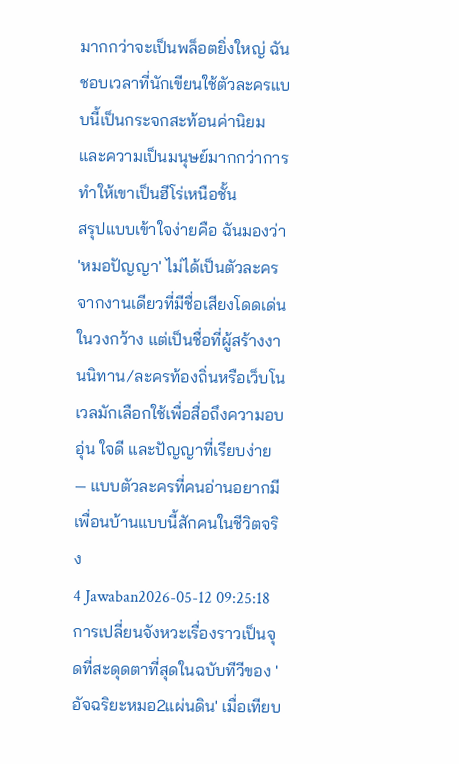มากกว่าจะเป็นพล็อตยิ่งใหญ่ ฉันชอบเวลาที่นักเขียนใช้ตัวละครแบบนี้เป็นกระจกสะท้อนค่านิยมและความเป็นมนุษย์มากกว่าการทำให้เขาเป็นฮีโร่เหนือชั้น
สรุปแบบเข้าใจง่ายคือ ฉันมองว่า 'หมอปัญญา' ไม่ได้เป็นตัวละครจากงานเดียวที่มีชื่อเสียงโดดเด่นในวงกว้าง แต่เป็นชื่อที่ผู้สร้างงานนิทาน/ละครท้องถิ่นหรือเว็บโนเวลมักเลือกใช้เพื่อสื่อถึงความอบอุ่น ใจดี และปัญญาที่เรียบง่าย — แบบตัวละครที่คนอ่านอยากมีเพื่อนบ้านแบบนี้สักคนในชีวิตจริง
4 Jawaban2026-05-12 09:25:18
การเปลี่ยนจังหวะเรื่องราวเป็นจุดที่สะดุดตาที่สุดในฉบับทีวีของ 'อัจฉริยะหมอ2แผ่นดิน' เมื่อเทียบ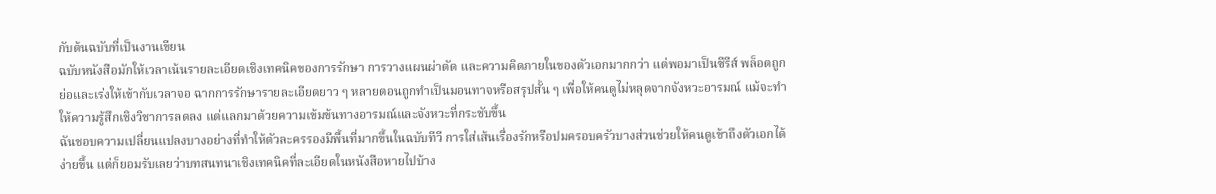กับต้นฉบับที่เป็นงานเขียน
ฉบับหนังสือมักให้เวลาเน้นรายละเอียดเชิงเทคนิคของการรักษา การวางแผนผ่าตัด และความคิดภายในของตัวเอกมากกว่า แต่พอมาเป็นซีรีส์ พล็อตถูกย่อและเร่งให้เข้ากับเวลาจอ ฉากการรักษารายละเอียดยาว ๆ หลายตอนถูกทำเป็นมอนทาจหรือสรุปสั้น ๆ เพื่อให้คนดูไม่หลุดจากจังหวะอารมณ์ แม้จะทำให้ความรู้สึกเชิงวิชาการลดลง แต่แลกมาด้วยความเข้มข้นทางอารมณ์และจังหวะที่กระชับขึ้น
ฉันชอบความเปลี่ยนแปลงบางอย่างที่ทำให้ตัวละครรองมีพื้นที่มากขึ้นในฉบับทีวี การใส่เส้นเรื่องรักหรือปมครอบครัวบางส่วนช่วยให้คนดูเข้าถึงตัวเอกได้ง่ายขึ้น แต่ก็ยอมรับเลยว่าบทสนทนาเชิงเทคนิคที่ละเอียดในหนังสือหายไปบ้าง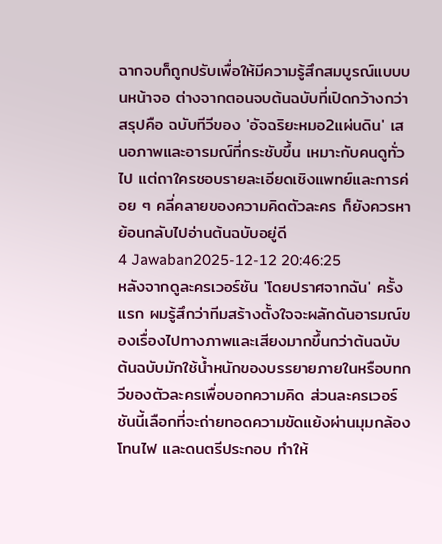ฉากจบก็ถูกปรับเพื่อให้มีความรู้สึกสมบูรณ์แบบบนหน้าจอ ต่างจากตอนจบต้นฉบับที่เปิดกว้างกว่า
สรุปคือ ฉบับทีวีของ 'อัจฉริยะหมอ2แผ่นดิน' เสนอภาพและอารมณ์ที่กระชับขึ้น เหมาะกับคนดูทั่วไป แต่ถาใครชอบรายละเอียดเชิงแพทย์และการค่อย ๆ คลี่คลายของความคิดตัวละคร ก็ยังควรหาย้อนกลับไปอ่านต้นฉบับอยู่ดี
4 Jawaban2025-12-12 20:46:25
หลังจากดูละครเวอร์ชัน 'โดยปราศจากฉัน' ครั้งแรก ผมรู้สึกว่าทีมสร้างตั้งใจจะผลักดันอารมณ์ของเรื่องไปทางภาพและเสียงมากขึ้นกว่าต้นฉบับ ต้นฉบับมักใช้น้ำหนักของบรรยายภายในหรือบทกวีของตัวละครเพื่อบอกความคิด ส่วนละครเวอร์ชันนี้เลือกที่จะถ่ายทอดความขัดแย้งผ่านมุมกล้อง โทนไฟ และดนตรีประกอบ ทำให้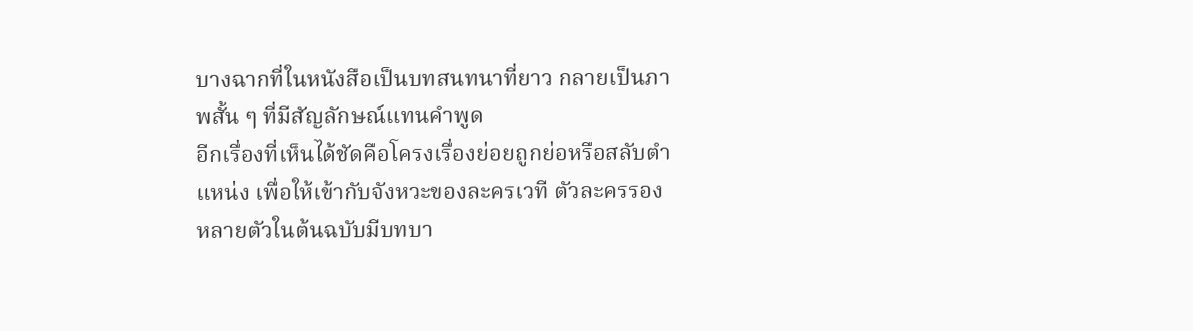บางฉากที่ในหนังสือเป็นบทสนทนาที่ยาว กลายเป็นภาพสั้น ๆ ที่มีสัญลักษณ์แทนคำพูด
อีกเรื่องที่เห็นได้ชัดคือโครงเรื่องย่อยถูกย่อหรือสลับตำแหน่ง เพื่อให้เข้ากับจังหวะของละครเวที ตัวละครรองหลายตัวในต้นฉบับมีบทบา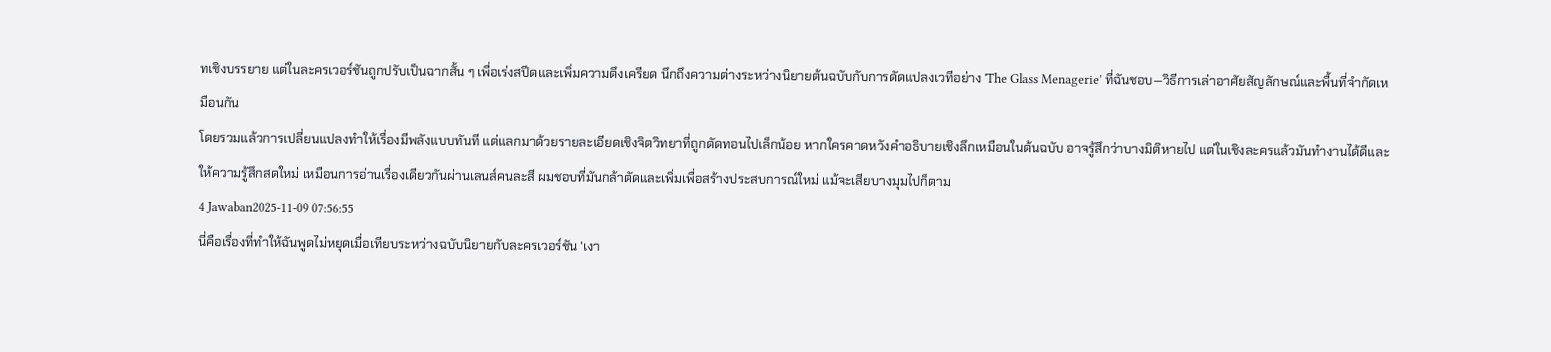ทเชิงบรรยาย แต่ในละครเวอร์ชันถูกปรับเป็นฉากสั้น ๆ เพื่อเร่งสปีดและเพิ่มความตึงเครียด นึกถึงความต่างระหว่างนิยายต้นฉบับกับการดัดแปลงเวทีอย่าง 'The Glass Menagerie' ที่ฉันชอบ—วิธีการเล่าอาศัยสัญลักษณ์และพื้นที่จำกัดเหมือนกัน
โดยรวมแล้วการเปลี่ยนแปลงทำให้เรื่องมีพลังแบบทันที แต่แลกมาด้วยรายละเอียดเชิงจิตวิทยาที่ถูกตัดทอนไปเล็กน้อย หากใครคาดหวังคำอธิบายเชิงลึกเหมือนในต้นฉบับ อาจรู้สึกว่าบางมิติหายไป แต่ในเชิงละครแล้วมันทำงานได้ดีและให้ความรู้สึกสดใหม่ เหมือนการอ่านเรื่องเดียวกันผ่านเลนส์คนละสี ผมชอบที่มันกล้าตัดและเพิ่มเพื่อสร้างประสบการณ์ใหม่ แม้จะเสียบางมุมไปก็ตาม
4 Jawaban2025-11-09 07:56:55
นี่คือเรื่องที่ทำให้ฉันพูดไม่หยุดเมื่อเทียบระหว่างฉบับนิยายกับละครเวอร์ชัน 'เงา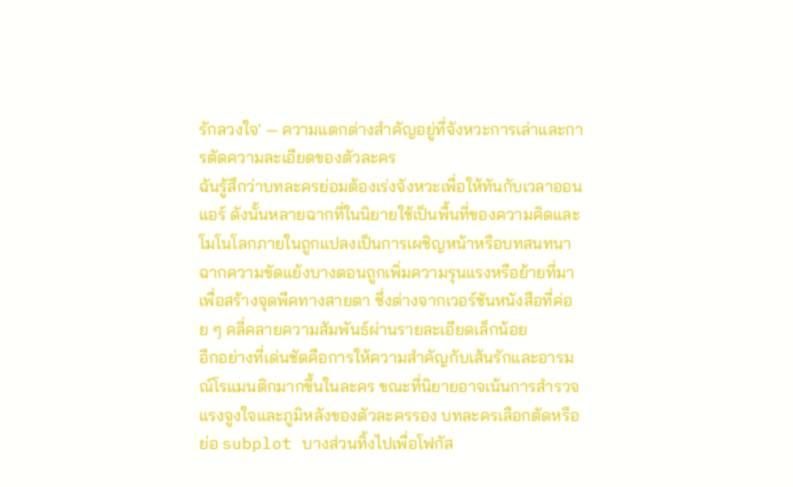รักลวงใจ' — ความแตกต่างสำคัญอยู่ที่จังหวะการเล่าและการตัดความละเอียดของตัวละคร
ฉันรู้สึกว่าบทละครย่อมต้องเร่งจังหวะเพื่อให้ทันกับเวลาออนแอร์ ดังนั้นหลายฉากที่ในนิยายใช้เป็นพื้นที่ของความคิดและโมโนโลกภายในถูกแปลงเป็นการเผชิญหน้าหรือบทสนทนา ฉากความขัดแย้งบางตอนถูกเพิ่มความรุนแรงหรือย้ายที่มาเพื่อสร้างจุดพีคทางสายตา ซึ่งต่างจากเวอร์ชันหนังสือที่ค่อย ๆ คลี่คลายความสัมพันธ์ผ่านรายละเอียดเล็กน้อย
อีกอย่างที่เด่นชัดคือการให้ความสำคัญกับเส้นรักและอารมณ์โรแมนติกมากขึ้นในละคร ขณะที่นิยายอาจเน้นการสำรวจแรงจูงใจและภูมิหลังของตัวละครรอง บทละครเลือกตัดหรือย่อ subplot บางส่วนทิ้งไปเพื่อโฟกัส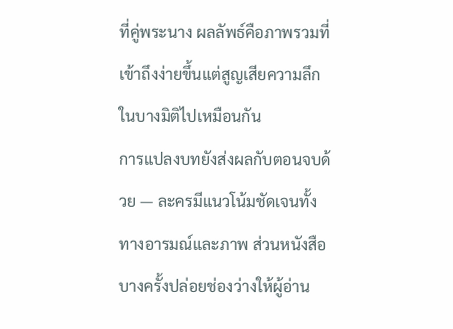ที่คู่พระนาง ผลลัพธ์คือภาพรวมที่เข้าถึงง่ายขึ้นแต่สูญเสียความลึกในบางมิติไปเหมือนกัน
การแปลงบทยังส่งผลกับตอนจบด้วย — ละครมีแนวโน้มชัดเจนทั้งทางอารมณ์และภาพ ส่วนหนังสือบางครั้งปล่อยช่องว่างให้ผู้อ่าน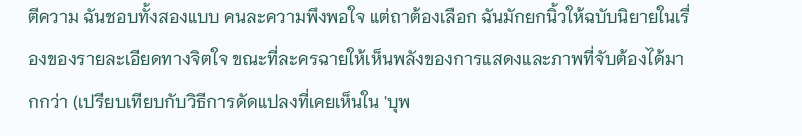ตีความ ฉันชอบทั้งสองแบบ คนละความพึงพอใจ แต่ถาต้องเลือก ฉันมักยกนิ้วให้ฉบับนิยายในเรื่องของรายละเอียดทางจิตใจ ขณะที่ละครฉายให้เห็นพลังของการแสดงและภาพที่จับต้องได้มากกว่า (เปรียบเทียบกับวิธีการดัดแปลงที่เคยเห็นใน 'บุพ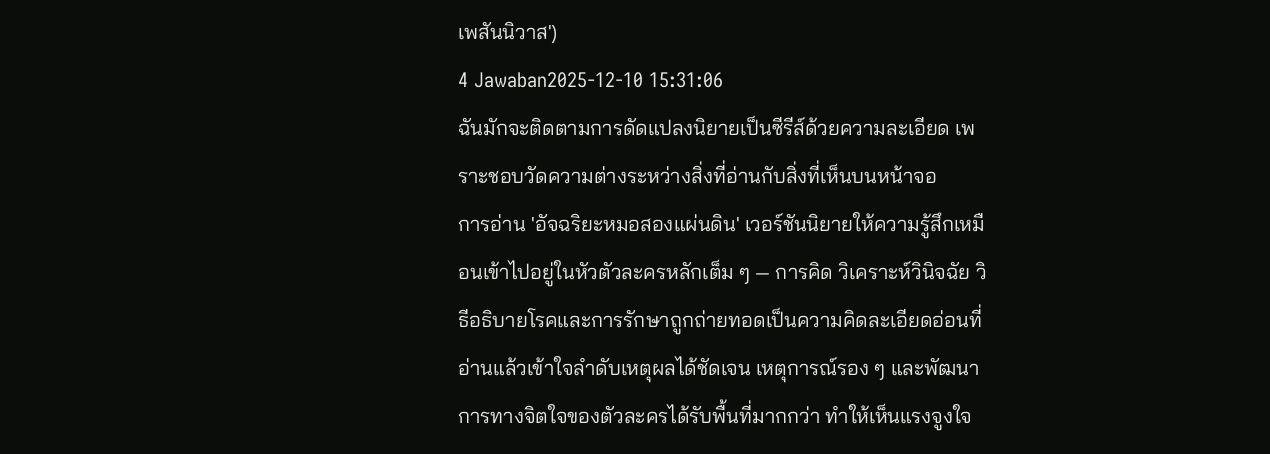เพสันนิวาส')
4 Jawaban2025-12-10 15:31:06
ฉันมักจะติดตามการดัดแปลงนิยายเป็นซีรีส์ด้วยความละเอียด เพราะชอบวัดความต่างระหว่างสิ่งที่อ่านกับสิ่งที่เห็นบนหน้าจอ
การอ่าน 'อัจฉริยะหมอสองแผ่นดิน' เวอร์ชันนิยายให้ความรู้สึกเหมือนเข้าไปอยู่ในหัวตัวละครหลักเต็ม ๆ — การคิด วิเคราะห์วินิจฉัย วิธีอธิบายโรคและการรักษาถูกถ่ายทอดเป็นความคิดละเอียดอ่อนที่อ่านแล้วเข้าใจลำดับเหตุผลได้ชัดเจน เหตุการณ์รอง ๆ และพัฒนาการทางจิตใจของตัวละครได้รับพื้นที่มากกว่า ทำให้เห็นแรงจูงใจ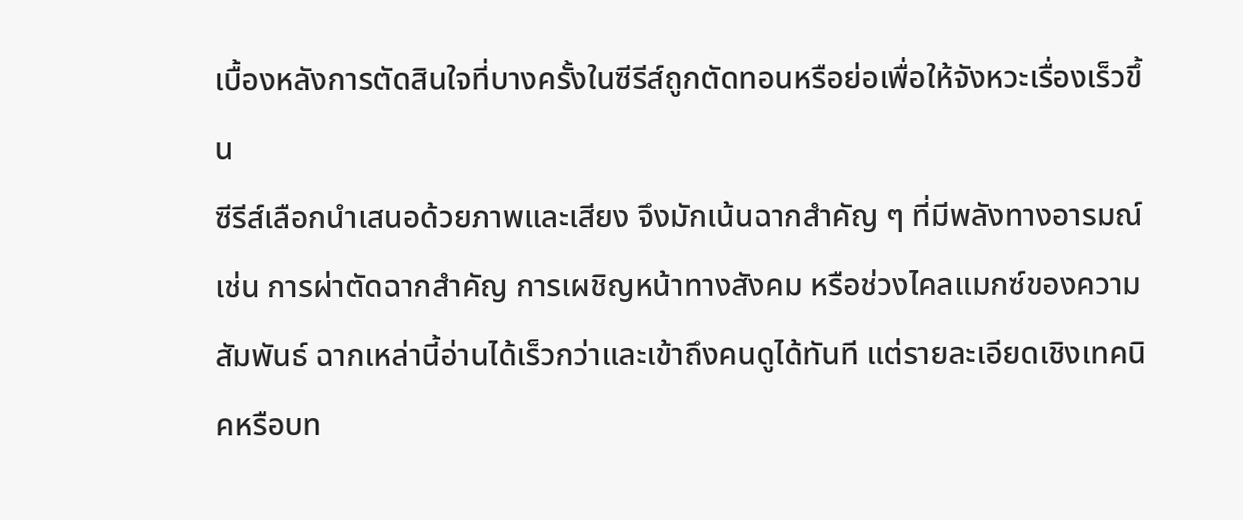เบื้องหลังการตัดสินใจที่บางครั้งในซีรีส์ถูกตัดทอนหรือย่อเพื่อให้จังหวะเรื่องเร็วขึ้น
ซีรีส์เลือกนำเสนอด้วยภาพและเสียง จึงมักเน้นฉากสำคัญ ๆ ที่มีพลังทางอารมณ์ เช่น การผ่าตัดฉากสำคัญ การเผชิญหน้าทางสังคม หรือช่วงไคลแมกซ์ของความสัมพันธ์ ฉากเหล่านี้อ่านได้เร็วกว่าและเข้าถึงคนดูได้ทันที แต่รายละเอียดเชิงเทคนิคหรือบท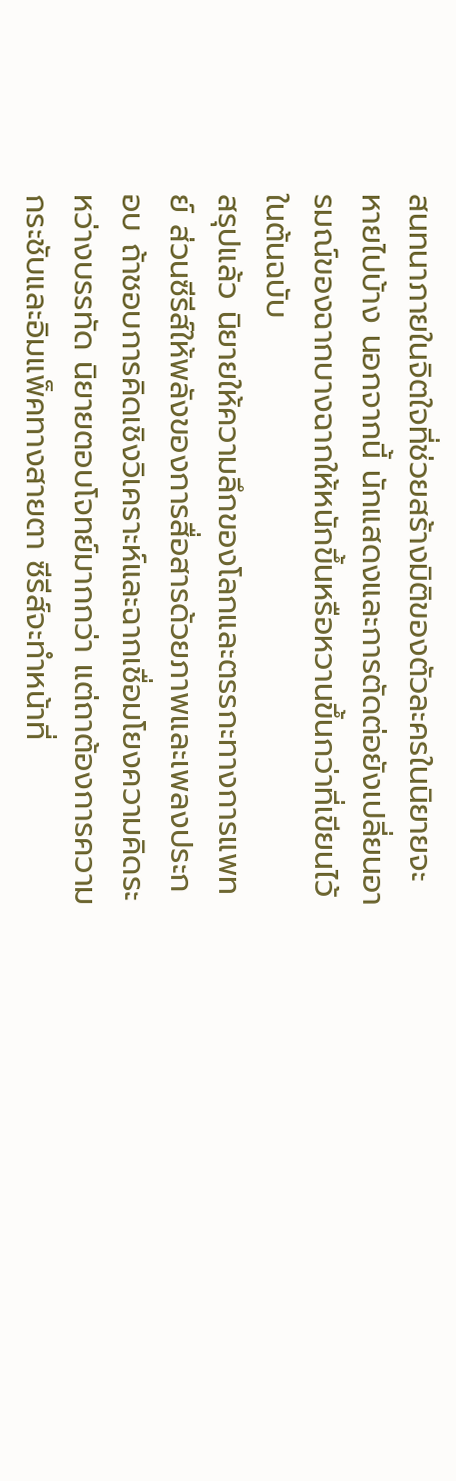สนทนาภายในจิตใจที่ช่วยสร้างมิติของตัวละครในนิยายจะหายไปบ้าง นอกจากนี้ นักแสดงและการตัดต่อยังเปลี่ยนอารมณ์ของฉากบางฉากให้หนักขึ้นหรือหวานขึ้นกว่าที่เขียนไว้ในต้นฉบับ
สรุปแล้ว นิยายให้ความลึกของโลกและตรรกะทางการแพทย์ ส่วนซีรีส์ให้พลังของการสื่อสารด้วยภาพและเพลงประกอบ ถ้าชอบการคิดเชิงวิเคราะห์และฉากเชื่อมโยงความคิดระหว่างบรรทัด นิยายตอบโจทย์มากกว่า แต่ถาต้องการความกระชับและอิมแพ็คทางสายตา ซีรีส์จะทำหน้าที่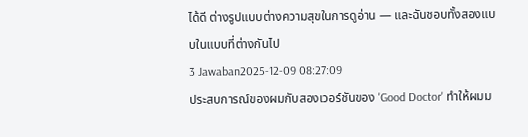ได้ดี ต่างรูปแบบต่างความสุขในการดูอ่าน — และฉันชอบทั้งสองแบบในแบบที่ต่างกันไป
3 Jawaban2025-12-09 08:27:09
ประสบการณ์ของผมกับสองเวอร์ชันของ 'Good Doctor' ทำให้ผมม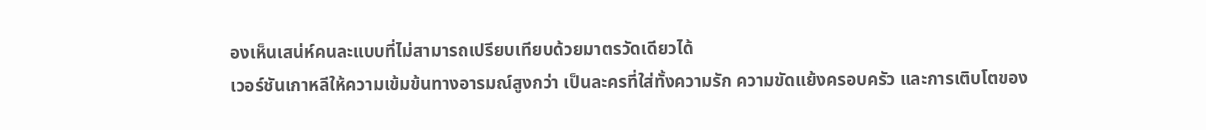องเห็นเสน่ห์คนละแบบที่ไม่สามารถเปรียบเทียบด้วยมาตรวัดเดียวได้
เวอร์ชันเกาหลีให้ความเข้มข้นทางอารมณ์สูงกว่า เป็นละครที่ใส่ทั้งความรัก ความขัดแย้งครอบครัว และการเติบโตของ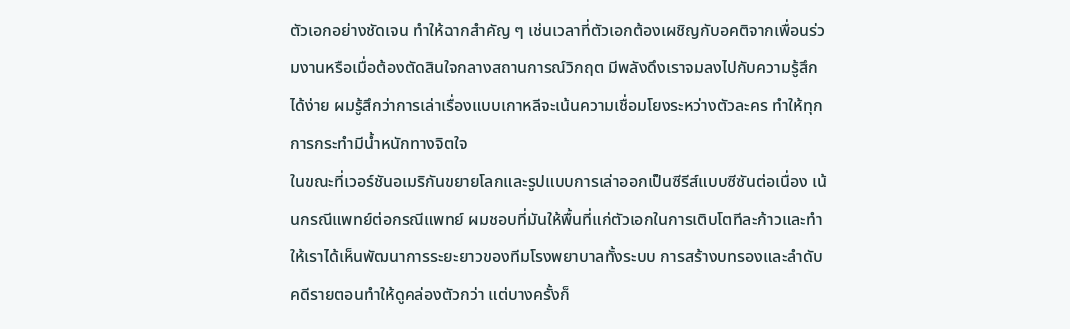ตัวเอกอย่างชัดเจน ทำให้ฉากสำคัญ ๆ เช่นเวลาที่ตัวเอกต้องเผชิญกับอคติจากเพื่อนร่วมงานหรือเมื่อต้องตัดสินใจกลางสถานการณ์วิกฤต มีพลังดึงเราจมลงไปกับความรู้สึกได้ง่าย ผมรู้สึกว่าการเล่าเรื่องแบบเกาหลีจะเน้นความเชื่อมโยงระหว่างตัวละคร ทำให้ทุกการกระทำมีน้ำหนักทางจิตใจ
ในขณะที่เวอร์ชันอเมริกันขยายโลกและรูปแบบการเล่าออกเป็นซีรีส์แบบซีซันต่อเนื่อง เน้นกรณีแพทย์ต่อกรณีแพทย์ ผมชอบที่มันให้พื้นที่แก่ตัวเอกในการเติบโตทีละก้าวและทำให้เราได้เห็นพัฒนาการระยะยาวของทีมโรงพยาบาลทั้งระบบ การสร้างบทรองและลำดับคดีรายตอนทำให้ดูคล่องตัวกว่า แต่บางครั้งก็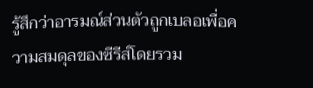รู้สึกว่าอารมณ์ส่วนตัวถูกเบลอเพื่อความสมดุลของซีรีส์โดยรวม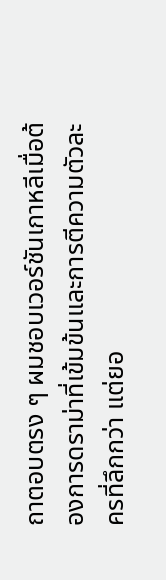ถาตอบตรง ๆ ผมชอบเวอร์ชันเกาหลีเมื่อต้องการดราม่าที่เข้มข้นและการตีความตัวละครที่ลึกกว่า แต่ยอ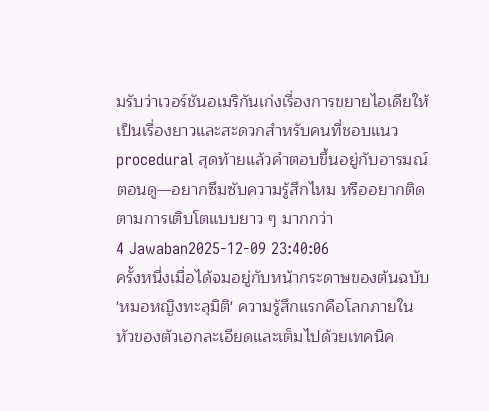มรับว่าเวอร์ชันอเมริกันเก่งเรื่องการขยายไอเดียให้เป็นเรื่องยาวและสะดวกสำหรับคนที่ชอบแนว procedural สุดท้ายแล้วคำตอบขึ้นอยู่กับอารมณ์ตอนดู—อยากซึมซับความรู้สึกไหม หรืออยากติดตามการเติบโตแบบยาว ๆ มากกว่า
4 Jawaban2025-12-09 23:40:06
ครั้งหนึ่งเมื่อได้จมอยู่กับหน้ากระดาษของต้นฉบับ 'หมอหญิงทะลุมิติ' ความรู้สึกแรกคือโลกภายในหัวของตัวเอกละเอียดและเต็มไปด้วยเทคนิค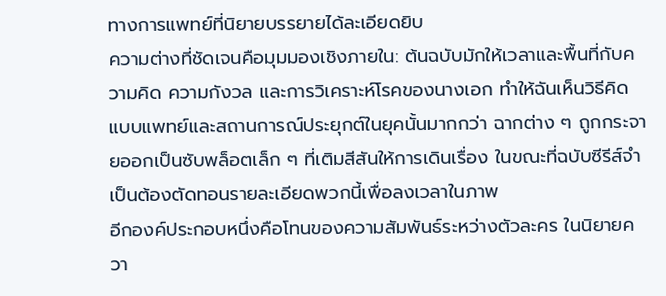ทางการแพทย์ที่นิยายบรรยายได้ละเอียดยิบ
ความต่างที่ชัดเจนคือมุมมองเชิงภายใน: ต้นฉบับมักให้เวลาและพื้นที่กับความคิด ความกังวล และการวิเคราะห์โรคของนางเอก ทำให้ฉันเห็นวิธีคิดแบบแพทย์และสถานการณ์ประยุกต์ในยุคนั้นมากกว่า ฉากต่าง ๆ ถูกกระจายออกเป็นซับพล็อตเล็ก ๆ ที่เติมสีสันให้การเดินเรื่อง ในขณะที่ฉบับซีรีส์จำเป็นต้องตัดทอนรายละเอียดพวกนี้เพื่อลงเวลาในภาพ
อีกองค์ประกอบหนึ่งคือโทนของความสัมพันธ์ระหว่างตัวละคร ในนิยายควา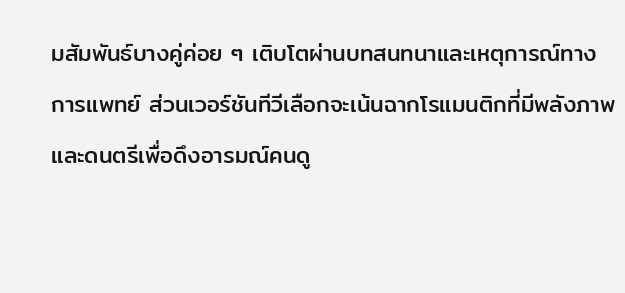มสัมพันธ์บางคู่ค่อย ๆ เติบโตผ่านบทสนทนาและเหตุการณ์ทางการแพทย์ ส่วนเวอร์ชันทีวีเลือกจะเน้นฉากโรแมนติกที่มีพลังภาพและดนตรีเพื่อดึงอารมณ์คนดู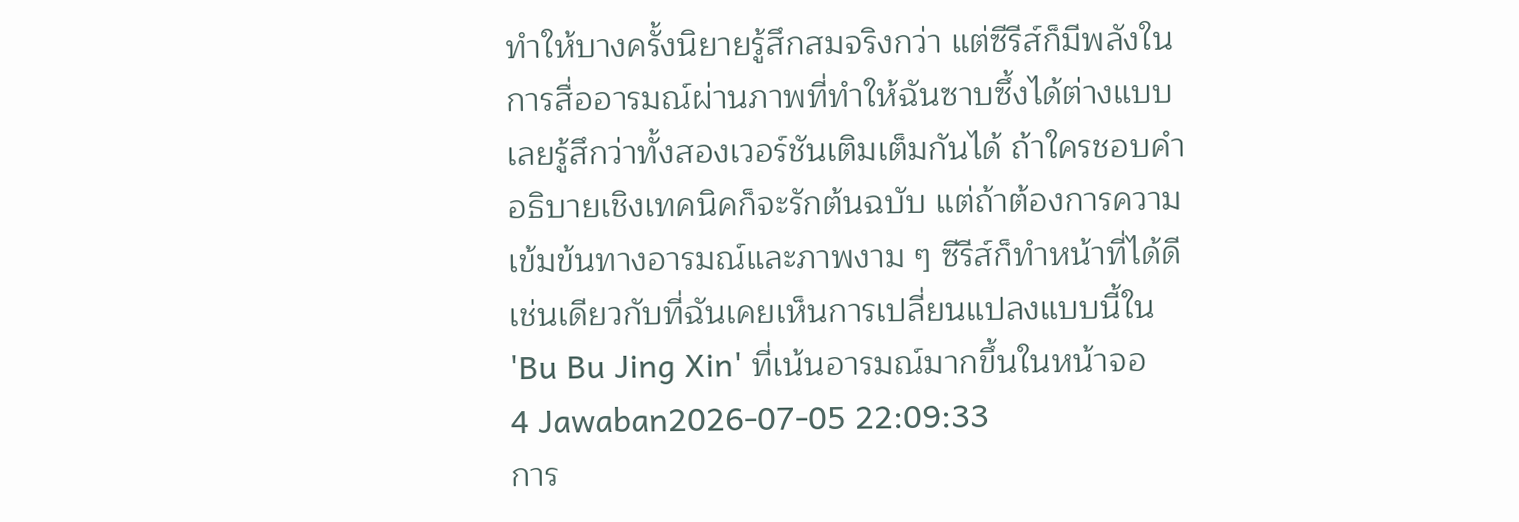ทำให้บางครั้งนิยายรู้สึกสมจริงกว่า แต่ซีรีส์ก็มีพลังในการสื่ออารมณ์ผ่านภาพที่ทำให้ฉันซาบซึ้งได้ต่างแบบ เลยรู้สึกว่าทั้งสองเวอร์ชันเติมเต็มกันได้ ถ้าใครชอบคำอธิบายเชิงเทคนิคก็จะรักต้นฉบับ แต่ถ้าต้องการความเข้มข้นทางอารมณ์และภาพงาม ๆ ซีรีส์ก็ทำหน้าที่ได้ดี เช่นเดียวกับที่ฉันเคยเห็นการเปลี่ยนแปลงแบบนี้ใน 'Bu Bu Jing Xin' ที่เน้นอารมณ์มากขึ้นในหน้าจอ
4 Jawaban2026-07-05 22:09:33
การ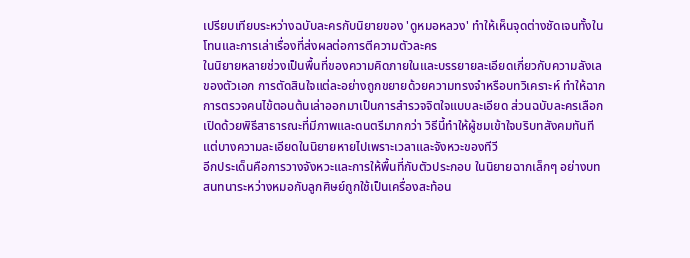เปรียบเทียบระหว่างฉบับละครกับนิยายของ 'ดูหมอหลวง' ทำให้เห็นจุดต่างชัดเจนทั้งในโทนและการเล่าเรื่องที่ส่งผลต่อการตีความตัวละคร
ในนิยายหลายช่วงเป็นพื้นที่ของความคิดภายในและบรรยายละเอียดเกี่ยวกับความลังเลของตัวเอก การตัดสินใจแต่ละอย่างถูกขยายด้วยความทรงจำหรือบทวิเคราะห์ ทำให้ฉากการตรวจคนไข้ตอนต้นเล่าออกมาเป็นการสำรวจจิตใจแบบละเอียด ส่วนฉบับละครเลือกเปิดด้วยพิธีสาธารณะที่มีภาพและดนตรีมากกว่า วิธีนี้ทำให้ผู้ชมเข้าใจบริบทสังคมทันที แต่บางความละเอียดในนิยายหายไปเพราะเวลาและจังหวะของทีวี
อีกประเด็นคือการวางจังหวะและการให้พื้นที่กับตัวประกอบ ในนิยายฉากเล็กๆ อย่างบทสนทนาระหว่างหมอกับลูกศิษย์ถูกใช้เป็นเครื่องสะท้อน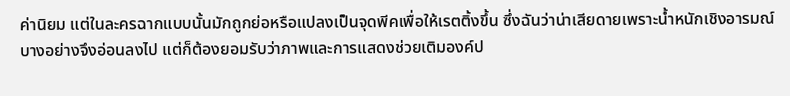ค่านิยม แต่ในละครฉากแบบนั้นมักถูกย่อหรือแปลงเป็นจุดพีคเพื่อให้เรตติ้งขึ้น ซึ่งฉันว่าน่าเสียดายเพราะน้ำหนักเชิงอารมณ์บางอย่างจึงอ่อนลงไป แต่ก็ต้องยอมรับว่าภาพและการแสดงช่วยเติมองค์ป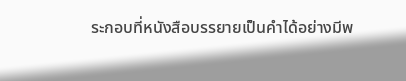ระกอบที่หนังสือบรรยายเป็นคำได้อย่างมีพ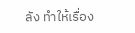ลัง ทำให้เรื่อง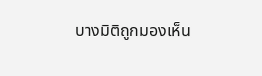บางมิติถูกมองเห็น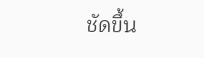ชัดขึ้น